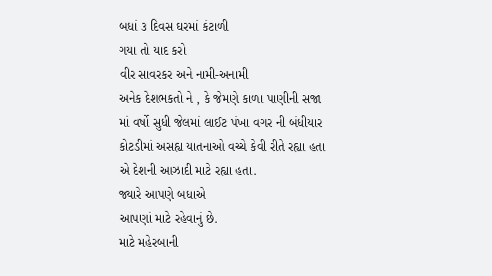બધાં ૩ દિવસ ઘરમાં કંટાળી
ગયા તો યાદ કરો
વીર સાવરકર અને નામી-અનામી
અનેક દેશભકતો ને , કે જેમણે કાળા પાણીની સજા માં વર્ષો સુધી જેલમાં લાઈટ પંખા વગર ની બંધીયાર કોટડીમાં અસહ્ય યાતનાઓ વચ્ચે કેવી રીતે રહ્યા હતા
એ દેશની આઝાદી માટે રહ્યા હતા.
જ્યારે આપણે બધાએ
આપણાં માટે રહેવાનું છે.
માટે મહેરબાની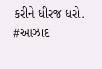કરીને ધીરજ ધરો.
#આઝાદ